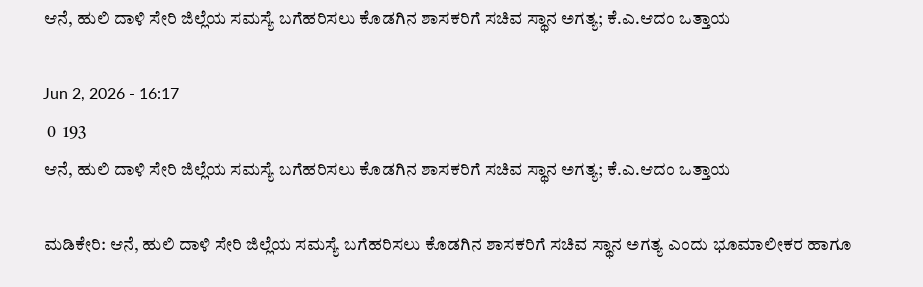ಆನೆ, ಹುಲಿ ದಾಳಿ ಸೇರಿ ಜಿಲ್ಲೆಯ ಸಮಸ್ಯೆ ಬಗೆಹರಿಸಲು ಕೊಡಗಿನ ಶಾಸಕರಿಗೆ ಸಚಿವ ಸ್ಥಾನ ಅಗತ್ಯ; ಕೆ.ಎ.ಆದಂ ಒತ್ತಾಯ

Jun 2, 2026 - 16:17
 0  193
ಆನೆ, ಹುಲಿ ದಾಳಿ ಸೇರಿ ಜಿಲ್ಲೆಯ ಸಮಸ್ಯೆ ಬಗೆಹರಿಸಲು ಕೊಡಗಿನ ಶಾಸಕರಿಗೆ ಸಚಿವ ಸ್ಥಾನ ಅಗತ್ಯ; ಕೆ.ಎ.ಆದಂ ಒತ್ತಾಯ

ಮಡಿಕೇರಿ: ಆನೆ, ಹುಲಿ ದಾಳಿ ಸೇರಿ ಜಿಲ್ಲೆಯ ಸಮಸ್ಯೆ ಬಗೆಹರಿಸಲು ಕೊಡಗಿನ ಶಾಸಕರಿಗೆ ಸಚಿವ ಸ್ಥಾನ ಅಗತ್ಯ ಎಂದು ಭೂಮಾಲೀಕರ ಹಾಗೂ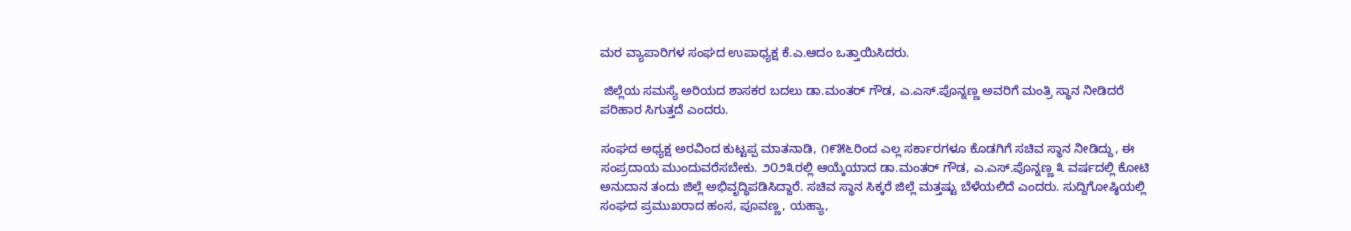ಮರ ವ್ಯಾಪಾರಿಗಳ ಸಂಘದ ಉಪಾಧ್ಯಕ್ಷ ಕೆ.ಎ.ಆದಂ ಒತ್ತಾಯಿಸಿದರು.

 ಜಿಲ್ಲೆಯ ಸಮಸ್ಯೆ ಅರಿಯದ ಶಾಸಕರ ಬದಲು ಡಾ.ಮಂತರ್ ಗೌಡ, ಎ.ಎಸ್.ಪೊನ್ನಣ್ಣ ಅವರಿಗೆ ಮಂತ್ರಿ ಸ್ಥಾನ ನೀಡಿದರೆ ಪರಿಹಾರ ಸಿಗುತ್ತದೆ ಎಂದರು.

ಸಂಘದ ಅಧ್ಯಕ್ಷ ಅರವಿಂದ ಕುಟ್ಟಪ್ಪ ಮಾತನಾಡಿ, ೧೯೫೬ರಿಂದ ಎಲ್ಲ ಸರ್ಕಾರಗಳೂ ಕೊಡಗಿಗೆ ಸಚಿವ ಸ್ಥಾನ ನೀಡಿದ್ದು, ಈ ಸಂಪ್ರದಾಯ ಮುಂದುವರೆಸಬೇಕು. ೨೦೨೩ರಲ್ಲಿ ಆಯ್ಕೆಯಾದ ಡಾ.ಮಂತರ್ ಗೌಡ, ಎ.ಎಸ್.ಪೊನ್ನಣ್ಣ ೩ ವರ್ಷದಲ್ಲಿ ಕೋಟಿ ಅನುದಾನ ತಂದು ಜಿಲ್ಲೆ ಅಭಿವೃದ್ಧಿಪಡಿಸಿದ್ದಾರೆ. ಸಚಿವ ಸ್ಥಾನ ಸಿಕ್ಕರೆ ಜಿಲ್ಲೆ ಮತ್ತಷ್ಟು ಬೆಳೆಯಲಿದೆ ಎಂದರು. ಸುದ್ದಿಗೋಷ್ಠಿಯಲ್ಲಿ ಸಂಘದ ಪ್ರಮುಖರಾದ ಹಂಸ, ಪೂವಣ್ಣ, ಯಹ್ಯಾ,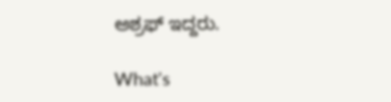ಅಶ್ರಫ್ ಇದ್ದರು.

What's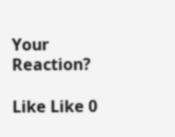Your Reaction?

Like Like 0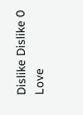Dislike Dislike 0
Love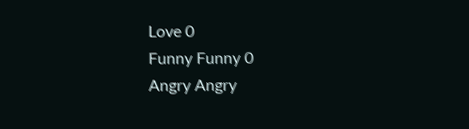Love 0
Funny Funny 0
Angry Angry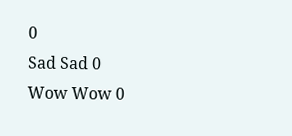0
Sad Sad 0
Wow Wow 0